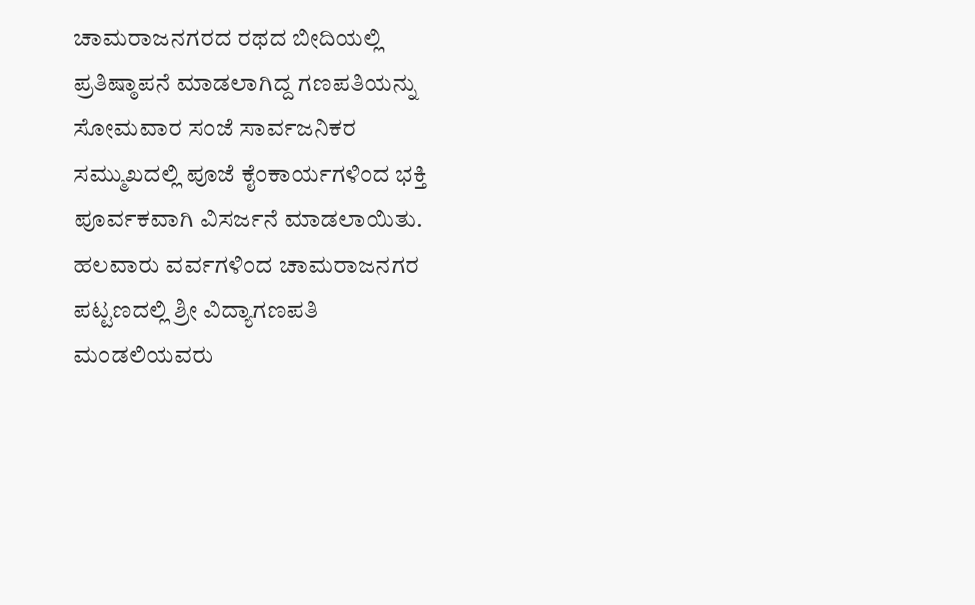ಚಾಮರಾಜನಗರದ ರಥದ ಬೀದಿಯಲ್ಲಿ ಪ್ರತಿಷ್ಠಾಪನೆ ಮಾಡಲಾಗಿದ್ದ ಗಣಪತಿಯನ್ನು ಸೋಮವಾರ ಸಂಜೆ ಸಾರ್ವಜನಿಕರ ಸಮ್ಮುಖದಲ್ಲಿ ಪೂಜೆ ಕೈಂಕಾರ್ಯಗಳಿಂದ ಭಕ್ತಿ ಪೂರ್ವಕವಾಗಿ ವಿಸರ್ಜನೆ ಮಾಡಲಾಯಿತು.
ಹಲವಾರು ವರ್ವಗಳಿಂದ ಚಾಮರಾಜನಗರ ಪಟ್ಟಣದಲ್ಲಿ ಶ್ರೀ ವಿದ್ಯಾಗಣಪತಿ ಮಂಡಲಿಯವರು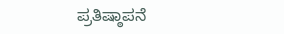ಪ್ರತಿಷ್ಠಾಪನೆ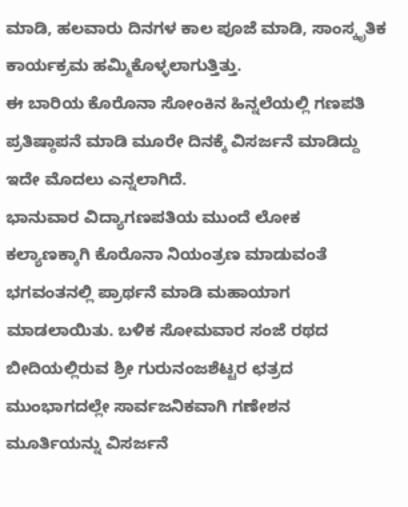ಮಾಡಿ, ಹಲವಾರು ದಿನಗಳ ಕಾಲ ಪೂಜೆ ಮಾಡಿ, ಸಾಂಸ್ಕೃತಿಕ ಕಾರ್ಯಕ್ರಮ ಹಮ್ಮಿಕೊಳ್ಳಲಾಗುತ್ತಿತ್ತು.
ಈ ಬಾರಿಯ ಕೊರೊನಾ ಸೋಂಕಿನ ಹಿನ್ನಲೆಯಲ್ಲಿ ಗಣಪತಿ ಪ್ರತಿಷ್ಠಾಪನೆ ಮಾಡಿ ಮೂರೇ ದಿನಕ್ಕೆ ವಿಸರ್ಜನೆ ಮಾಡಿದ್ದು ಇದೇ ಮೊದಲು ಎನ್ನಲಾಗಿದೆ.
ಭಾನುವಾರ ವಿದ್ಯಾಗಣಪತಿಯ ಮುಂದೆ ಲೋಕ ಕಲ್ಯಾಣಕ್ಕಾಗಿ ಕೊರೊನಾ ನಿಯಂತ್ರಣ ಮಾಡುವಂತೆ ಭಗವಂತನಲ್ಲಿ ಪ್ರಾರ್ಥನೆ ಮಾಡಿ ಮಹಾಯಾಗ ಮಾಡಲಾಯಿತು. ಬಳಿಕ ಸೋಮವಾರ ಸಂಜೆ ರಥದ ಬೀದಿಯಲ್ಲಿರುವ ಶ್ರೀ ಗುರುನಂಜಶೆಟ್ಟರ ಛತ್ರದ ಮುಂಭಾಗದಲ್ಲೇ ಸಾರ್ವಜನಿಕವಾಗಿ ಗಣೇಶನ ಮೂರ್ತಿಯನ್ನು ವಿಸರ್ಜನೆ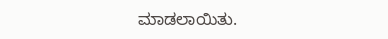ಮಾಡಲಾಯಿತು.